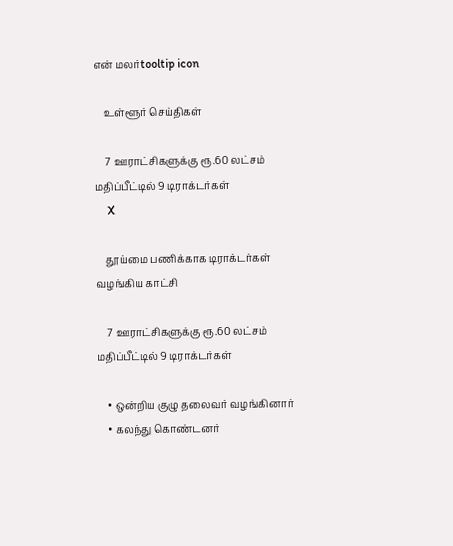என் மலர்tooltip icon

    உள்ளூர் செய்திகள்

    7 ஊராட்சிகளுக்கு ரூ.60 லட்சம் மதிப்பீட்டில் 9 டிராக்டர்கள்
    X

    தூய்மை பணிக்காக டிராக்டர்கள் வழங்கிய காட்சி

    7 ஊராட்சிகளுக்கு ரூ.60 லட்சம் மதிப்பீட்டில் 9 டிராக்டர்கள்

    • ஒன்றிய குழு தலைவர் வழங்கினார்
    • கலந்து கொண்டனர்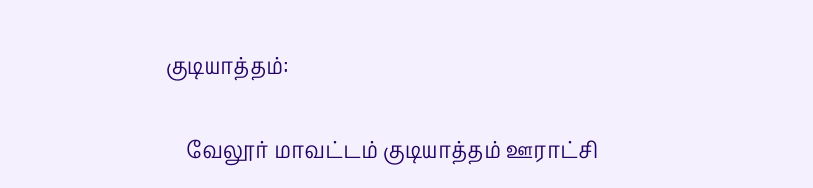குடியாத்தம்:

    வேலூர் மாவட்டம் குடியாத்தம் ஊராட்சி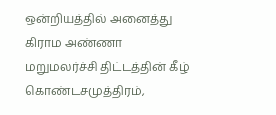ஒன்றியத்தில் அனைத்து கிராம அண்ணா மறுமலர்ச்சி திட்டத்தின் கீழ் கொண்டசமுத்திரம்,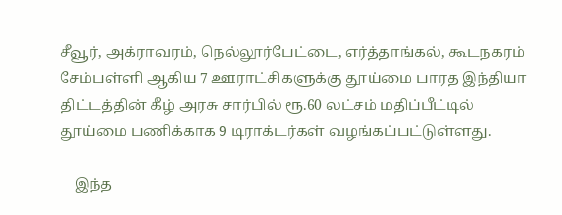சீவூர், அக்ராவரம், நெல்லூர்பேட்டை, எர்த்தாங்கல், கூடநகரம் சேம்பள்ளி ஆகிய 7 ஊராட்சிகளுக்கு தூய்மை பாரத இந்தியா திட்டத்தின் கீழ் அரசு சார்பில் ரூ.60 லட்சம் மதிப்பீட்டில் தூய்மை பணிக்காக 9 டிராக்டர்கள் வழங்கப்பட்டுள்ளது.

    இந்த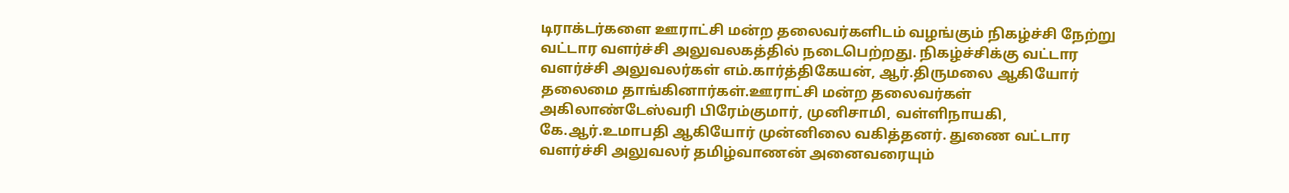டிராக்டர்களை ஊராட்சி மன்ற தலைவர்களிடம் வழங்கும் நிகழ்ச்சி நேற்று வட்டார வளர்ச்சி அலுவலகத்தில் நடைபெற்றது. நிகழ்ச்சிக்கு வட்டார வளர்ச்சி அலுவலர்கள் எம்.கார்த்திகேயன், ஆர்.திருமலை ஆகியோர் தலைமை தாங்கினார்கள்.ஊராட்சி மன்ற தலைவர்கள் அகிலாண்டேஸ்வரி பிரேம்குமார், முனிசாமி, வள்ளிநாயகி, கே.ஆர்.உமாபதி ஆகியோர் முன்னிலை வகித்தனர். துணை வட்டார வளர்ச்சி அலுவலர் தமிழ்வாணன் அனைவரையும்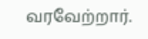வரவேற்றார்.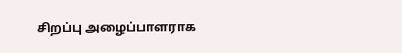சிறப்பு அழைப்பாளராக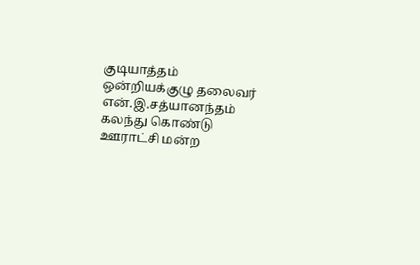குடியாத்தம் ஒன்றியக்குழு தலைவர் என்.இ.சத்யானந்தம் கலந்து கொண்டு ஊராட்சி மன்ற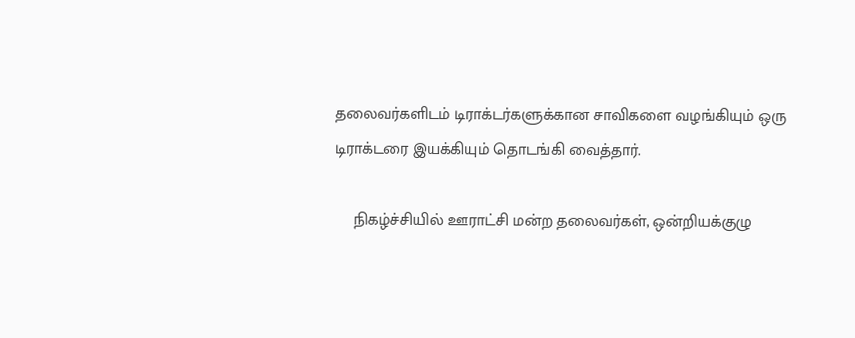தலைவர்களிடம் டிராக்டர்களுக்கான சாவிகளை வழங்கியும் ஒரு டிராக்டரை இயக்கியும் தொடங்கி வைத்தார்.

    நிகழ்ச்சியில் ஊராட்சி மன்ற தலைவர்கள், ஒன்றியக்குழு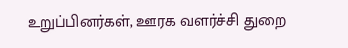உறுப்பினர்கள், ஊரக வளர்ச்சி துறை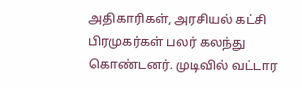அதிகாரிகள், அரசியல் கட்சி பிரமுகர்கள் பலர் கலந்து கொண்டனர். முடிவில் வட்டார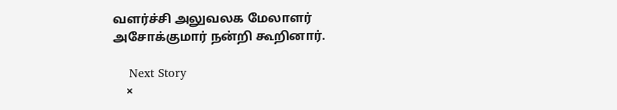வளர்ச்சி அலுவலக மேலாளர் அசோக்குமார் நன்றி கூறினார்.

    Next Story
    ×